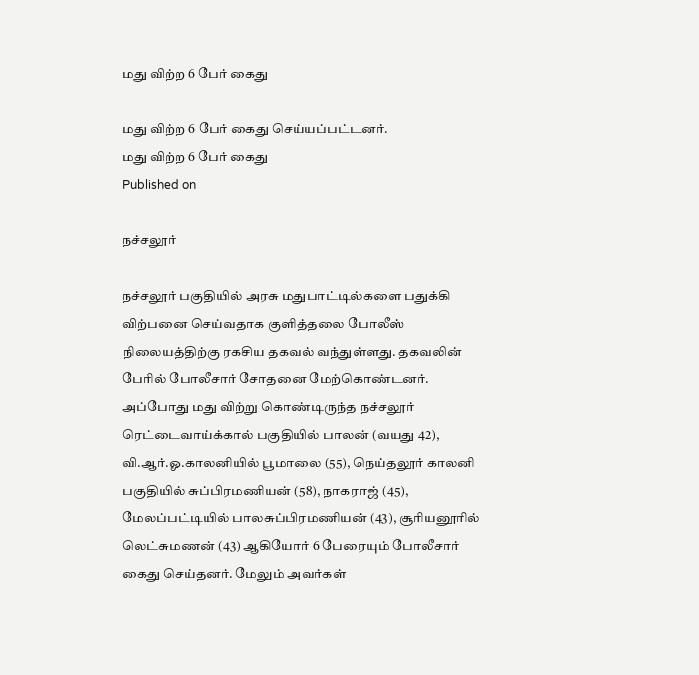மது விற்ற 6 பேர் கைது

மது விற்ற 6 பேர் கைது செய்யப்பட்டனர்.
மது விற்ற 6 பேர் கைது
Published on

நச்சலூர்

நச்சலூர் பகுதியில் அரசு மதுபாட்டில்களை பதுக்கி விற்பனை செய்வதாக குளித்தலை போலீஸ் நிலையத்திற்கு ரகசிய தகவல் வந்துள்ளது. தகவலின் பேரில் போலீசார் சோதனை மேற்கொண்டனர். அப்போது மது விற்று கொண்டிருந்த நச்சலூர் ரெட்டைவாய்க்கால் பகுதியில் பாலன் (வயது 42), வி.ஆர்.ஓ.காலனியில் பூமாலை (55), நெய்தலூர் காலனி பகுதியில் சுப்பிரமணியன் (58), நாகராஜ் (45), மேலப்பட்டியில் பாலசுப்பிரமணியன் (43), சூரியனூரில் லெட்சுமணன் (43) ஆகியோர் 6 பேரையும் போலீசார் கைது செய்தனர். மேலும் அவர்கள்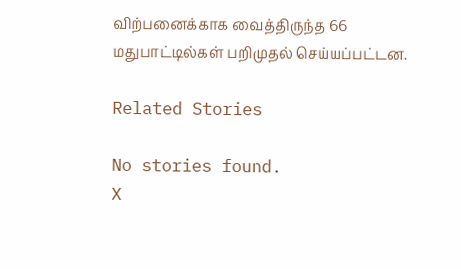விற்பனைக்காக வைத்திருந்த 66 மதுபாட்டில்கள் பறிமுதல் செய்யப்பட்டன.

Related Stories

No stories found.
X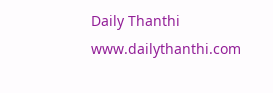Daily Thanthi
www.dailythanthi.com